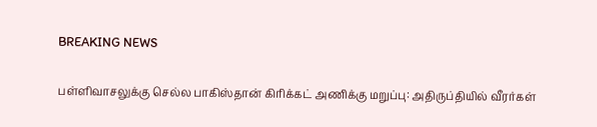BREAKING NEWS

பள்ளிவாசலுக்கு செல்ல பாகிஸ்தான் கிரிக்கட் அணிக்கு மறுப்பு: அதிருப்தியில் வீரர்கள்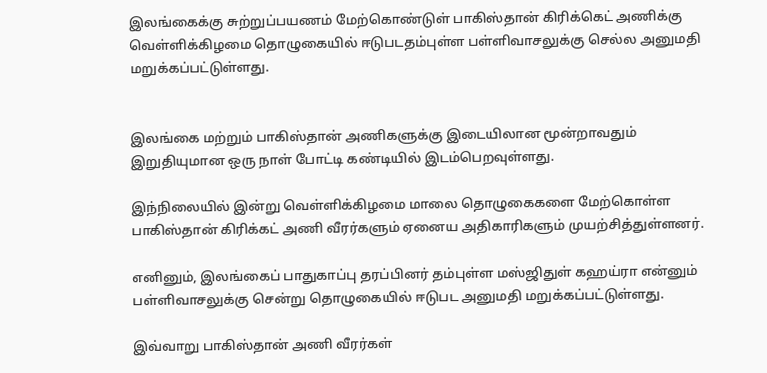இலங்கைக்கு சுற்றுப்பயணம் மேற்கொண்டுள் பாகிஸ்தான் கிரிக்கெட் அணிக்கு வெள்ளிக்கிழமை தொழுகையில் ஈடுபடதம்புள்ள பள்ளிவாசலுக்கு செல்ல அனுமதி மறுக்கப்பட்டுள்ளது.


இலங்கை மற்றும் பாகிஸ்தான் அணிகளுக்கு இடையிலான மூன்றாவதும் இறுதியுமான ஒரு நாள் போட்டி கண்டியில் இடம்பெறவுள்ளது.

இந்நிலையில் இன்று வெள்ளிக்கிழமை மாலை தொழுகைகளை மேற்கொள்ள பாகிஸ்தான் கிரிக்கட் அணி வீரர்களும் ஏனைய அதிகாரிகளும் முயற்சித்துள்ளனர்.

எனினும், இலங்கைப் பாதுகாப்பு தரப்பினர் தம்புள்ள மஸ்ஜிதுள் கஹய்ரா என்னும் பள்ளிவாசலுக்கு சென்று தொழுகையில் ஈடுபட அனுமதி மறுக்கப்பட்டுள்ளது.

இவ்வாறு பாகிஸ்தான் அணி வீரர்கள்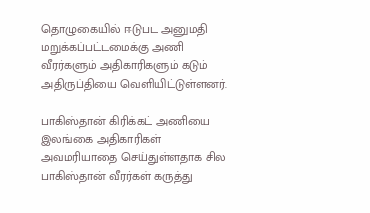தொழுகையில் ஈடுபட அனுமதி மறுக்கப்பட்டமைக்கு அணி வீரர்களும் அதிகாரிகளும் கடும் அதிருப்தியை வெளியிட்டுள்ளனர்.

பாகிஸ்தான் கிரிக்கட் அணியை இலங்கை அதிகாரிகள் அவமரியாதை செய்துள்ளதாக சில பாகிஸ்தான் வீரர்கள் கருத்து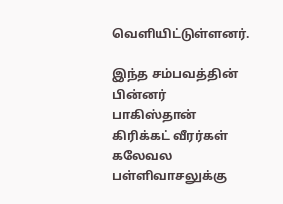வெளியிட்டுள்ளனர்.

இந்த சம்பவத்தின் பின்னர் பாகிஸ்தான் கிரிக்கட் வீரர்கள் கலேவல பள்ளிவாசலுக்கு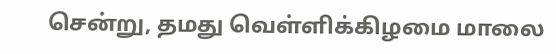சென்று, தமது வெள்ளிக்கிழமை மாலை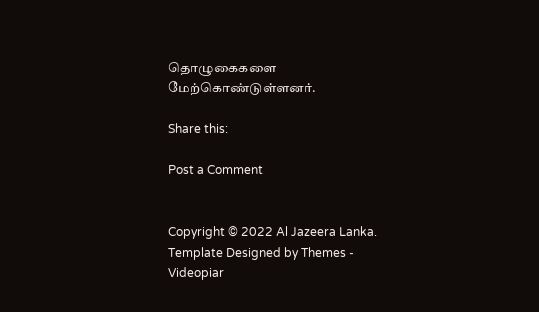தொழுகைகளை மேற்கொண்டுள்ளனர்.

Share this:

Post a Comment


Copyright © 2022 Al Jazeera Lanka. Template Designed by Themes - Videopiar